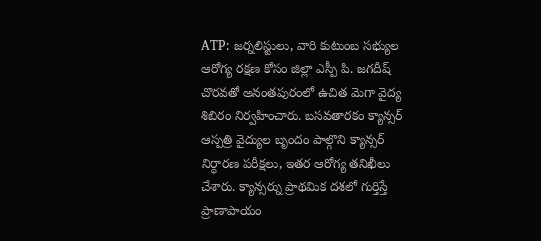ATP: జర్నలిస్టులు, వారి కుటుంబ సభ్యుల ఆరోగ్య రక్షణ కోసం జిల్లా ఎస్పీ పి. జగదీష్ చొరవతో అనంతపురంలో ఉచిత మెగా వైద్య శిబిరం నిర్వహించారు. బసవతారకం క్యాన్సర్ ఆస్పత్రి వైద్యుల బృందం పాల్గొని క్యాన్సర్ నిర్ధారణ పరీక్షలు, ఇతర ఆరోగ్య తనిఖీలు చేశారు. క్యాన్సర్ను ప్రాథమిక దశలో గుర్తిస్తే ప్రాణాపాయం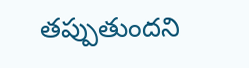తప్పుతుందని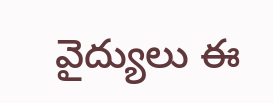వైద్యులు ఈ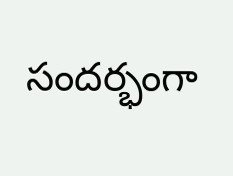సందర్భంగా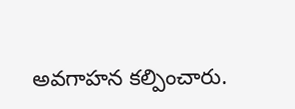అవగాహన కల్పించారు.